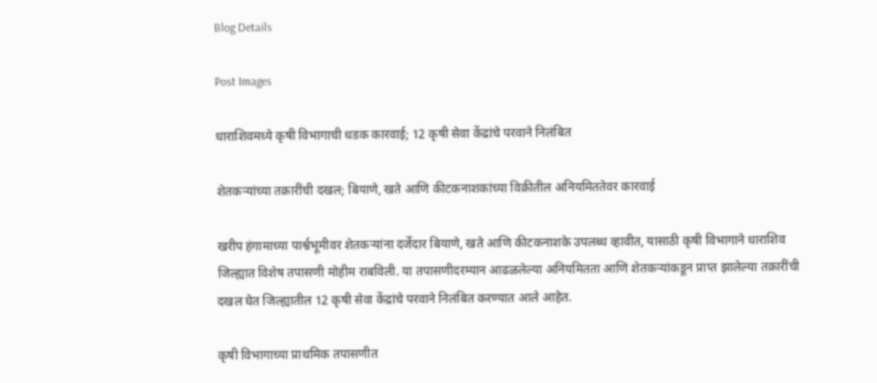Blog Details

Post Images

धाराशिवमध्ये कृषी विभागाची धडक कारवाई; 12 कृषी सेवा केंद्रांचे परवाने निलंबित

शेतकऱ्यांच्या तक्रारींची दखल; बियाणे, खते आणि कीटकनाशकांच्या विक्रीतील अनियमिततेवर कारवाई

खरीप हंगामाच्या पार्श्वभूमीवर शेतकऱ्यांना दर्जेदार बियाणे, खते आणि कीटकनाशके उपलब्ध व्हावीत, यासाठी कृषी विभागाने धाराशिव जिल्ह्यात विशेष तपासणी मोहीम राबविली. या तपासणीदरम्यान आढळलेल्या अनियमितता आणि शेतकऱ्यांकडून प्राप्त झालेल्या तक्रारींची दखल घेत जिल्ह्यातील 12 कृषी सेवा केंद्रांचे परवाने निलंबित करण्यात आले आहेत.

कृषी विभागाच्या प्राथमिक तपासणीत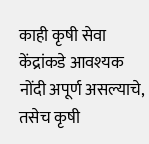काही कृषी सेवा केंद्रांकडे आवश्यक नोंदी अपूर्ण असल्याचे, तसेच कृषी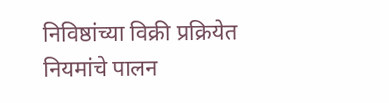निविष्ठांच्या विक्री प्रक्रियेत नियमांचे पालन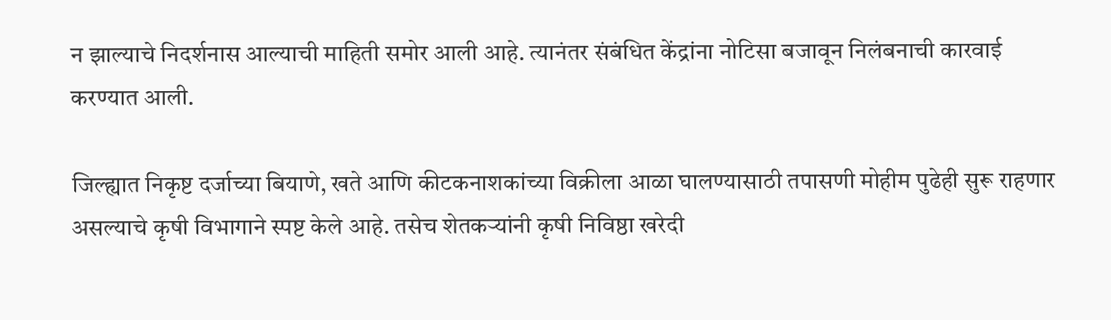न झाल्याचे निदर्शनास आल्याची माहिती समोर आली आहे. त्यानंतर संबंधित केंद्रांना नोटिसा बजावून निलंबनाची कारवाई करण्यात आली.

जिल्ह्यात निकृष्ट दर्जाच्या बियाणे, खते आणि कीटकनाशकांच्या विक्रीला आळा घालण्यासाठी तपासणी मोहीम पुढेही सुरू राहणार असल्याचे कृषी विभागाने स्पष्ट केले आहे. तसेच शेतकऱ्यांनी कृषी निविष्ठा खरेदी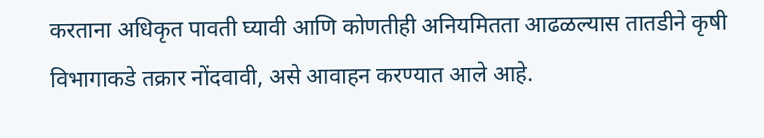करताना अधिकृत पावती घ्यावी आणि कोणतीही अनियमितता आढळल्यास तातडीने कृषी विभागाकडे तक्रार नोंदवावी, असे आवाहन करण्यात आले आहे.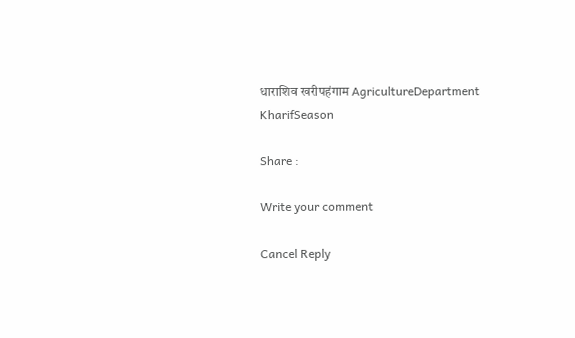धाराशिव खरीपहंगाम AgricultureDepartment KharifSeason

Share :

Write your comment

Cancel Reply